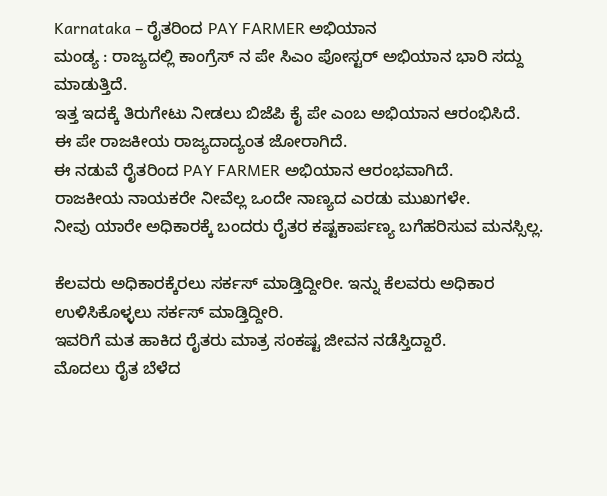Karnataka – ರೈತರಿಂದ PAY FARMER ಅಭಿಯಾನ
ಮಂಡ್ಯ : ರಾಜ್ಯದಲ್ಲಿ ಕಾಂಗ್ರೆಸ್ ನ ಪೇ ಸಿಎಂ ಪೋಸ್ಟರ್ ಅಭಿಯಾನ ಭಾರಿ ಸದ್ದು ಮಾಡುತ್ತಿದೆ.
ಇತ್ತ ಇದಕ್ಕೆ ತಿರುಗೇಟು ನೀಡಲು ಬಿಜೆಪಿ ಕೈ ಪೇ ಎಂಬ ಅಭಿಯಾನ ಆರಂಭಿಸಿದೆ.
ಈ ಪೇ ರಾಜಕೀಯ ರಾಜ್ಯದಾದ್ಯಂತ ಜೋರಾಗಿದೆ.
ಈ ನಡುವೆ ರೈತರಿಂದ PAY FARMER ಅಭಿಯಾನ ಆರಂಭವಾಗಿದೆ.
ರಾಜಕೀಯ ನಾಯಕರೇ ನೀವೆಲ್ಲ ಒಂದೇ ನಾಣ್ಯದ ಎರಡು ಮುಖಗಳೇ.
ನೀವು ಯಾರೇ ಅಧಿಕಾರಕ್ಕೆ ಬಂದರು ರೈತರ ಕಷ್ಟಕಾರ್ಪಣ್ಯ ಬಗೆಹರಿಸುವ ಮನಸ್ಸಿಲ್ಲ.

ಕೆಲವರು ಅಧಿಕಾರಕ್ಕೆರಲು ಸರ್ಕಸ್ ಮಾಡ್ತಿದ್ದೀರೀ. ಇನ್ನು ಕೆಲವರು ಅಧಿಕಾರ ಉಳಿಸಿಕೊಳ್ಳಲು ಸರ್ಕಸ್ ಮಾಡ್ತಿದ್ದೀರಿ.
ಇವರಿಗೆ ಮತ ಹಾಕಿದ ರೈತರು ಮಾತ್ರ ಸಂಕಷ್ಟ ಜೀವನ ನಡೆಸ್ತಿದ್ದಾರೆ.
ಮೊದಲು ರೈತ ಬೆಳೆದ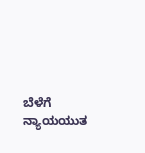ಬೆಳೆಗೆ ನ್ಯಾಯಯುತ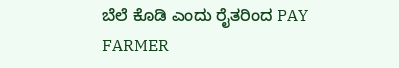ಬೆಲೆ ಕೊಡಿ ಎಂದು ರೈತರಿಂದ PAY FARMER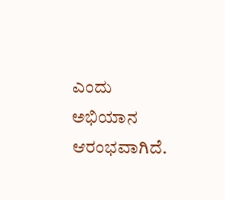ಎಂದು ಅಭಿಯಾನ ಆರಂಭವಾಗಿದೆ.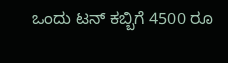ಒಂದು ಟನ್ ಕಬ್ಬಿಗೆ 4500 ರೂ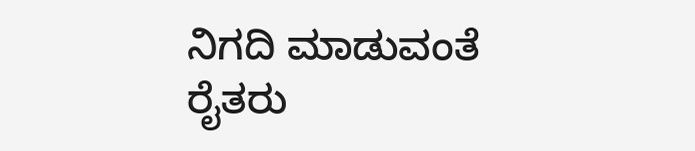ನಿಗದಿ ಮಾಡುವಂತೆ ರೈತರು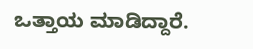ಒತ್ತಾಯ ಮಾಡಿದ್ದಾರೆ.